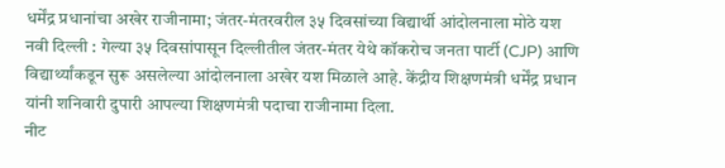धर्मेंद्र प्रधानांचा अखेर राजीनामा; जंतर-मंतरवरील ३५ दिवसांच्या विद्यार्थी आंदोलनाला मोठे यश
नवी दिल्ली : गेल्या ३५ दिवसांपासून दिल्लीतील जंतर-मंतर येथे कॉकरोच जनता पार्टी (CJP) आणि विद्यार्थ्यांकडून सुरू असलेल्या आंदोलनाला अखेर यश मिळाले आहे. केंद्रीय शिक्षणमंत्री धर्मेंद्र प्रधान यांनी शनिवारी दुपारी आपल्या शिक्षणमंत्री पदाचा राजीनामा दिला.
नीट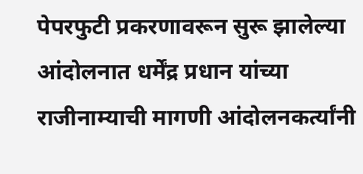पेपरफुटी प्रकरणावरून सुरू झालेल्या आंदोलनात धर्मेंद्र प्रधान यांच्या राजीनाम्याची मागणी आंदोलनकर्त्यांनी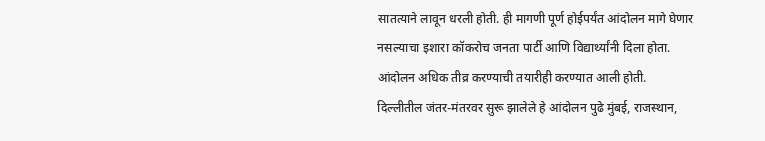सातत्याने लावून धरली होती. ही मागणी पूर्ण होईपर्यंत आंदोलन मागे घेणार नसल्याचा इशारा कॉकरोच जनता पार्टी आणि विद्यार्थ्यांनी दिला होता. आंदोलन अधिक तीव्र करण्याची तयारीही करण्यात आली होती.
दिल्लीतील जंतर-मंतरवर सुरू झालेले हे आंदोलन पुढे मुंबई, राजस्थान,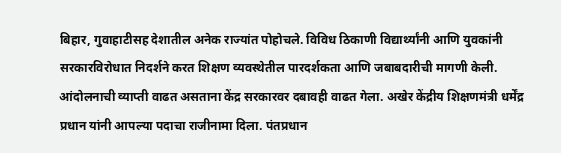बिहार, गुवाहाटीसह देशातील अनेक राज्यांत पोहोचले. विविध ठिकाणी विद्यार्थ्यांनी आणि युवकांनी सरकारविरोधात निदर्शने करत शिक्षण व्यवस्थेतील पारदर्शकता आणि जबाबदारीची मागणी केली.
आंदोलनाची व्याप्ती वाढत असताना केंद्र सरकारवर दबावही वाढत गेला. अखेर केंद्रीय शिक्षणमंत्री धर्मेंद्र प्रधान यांनी आपल्या पदाचा राजीनामा दिला. पंतप्रधान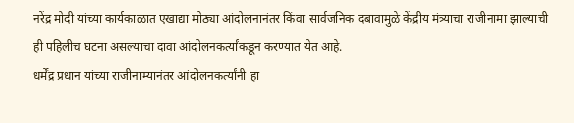नरेंद्र मोदी यांच्या कार्यकाळात एखाद्या मोठ्या आंदोलनानंतर किंवा सार्वजनिक दबावामुळे केंद्रीय मंत्र्याचा राजीनामा झाल्याची ही पहिलीच घटना असल्याचा दावा आंदोलनकर्त्यांकडून करण्यात येत आहे.
धर्मेंद्र प्रधान यांच्या राजीनाम्यानंतर आंदोलनकर्त्यांनी हा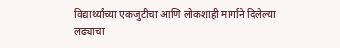विद्यार्थ्यांच्या एकजुटीचा आणि लोकशाही मार्गाने दिलेल्या लढ्याचा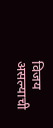विजय असल्याची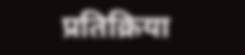प्रतिक्रिया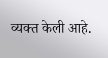व्यक्त केली आहे.